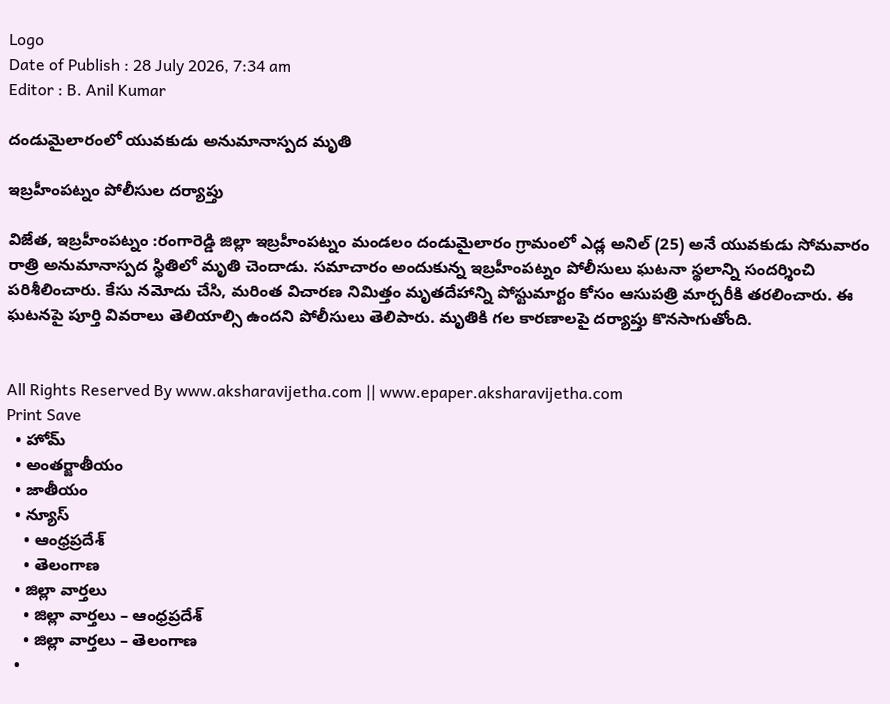Logo
Date of Publish : 28 July 2026, 7:34 am
Editor : B. Anil Kumar

దండుమైలారంలో యువకుడు అనుమానాస్పద మృతి

ఇబ్రహీంపట్నం పోలీసుల దర్యాప్తు

విజేత, ఇబ్రహీంపట్నం :రంగారెడ్డి జిల్లా ఇబ్రహీంపట్నం మండలం దండుమైలారం గ్రామంలో ఎడ్ల అనిల్ (25) అనే యువకుడు సోమవారం రాత్రి అనుమానాస్పద స్థితిలో మృతి చెందాడు. సమాచారం అందుకున్న ఇబ్రహీంపట్నం పోలీసులు ఘటనా స్థలాన్ని సందర్శించి పరిశీలించారు. కేసు నమోదు చేసి, మరింత విచారణ నిమిత్తం మృతదేహాన్ని పోస్టుమార్టం కోసం ఆసుపత్రి మార్చరీకి తరలించారు. ఈ ఘటనపై పూర్తి వివరాలు తెలియాల్సి ఉందని పోలీసులు తెలిపారు. మృతికి గల కారణాలపై దర్యాప్తు కొనసాగుతోంది.


All Rights Reserved By www.aksharavijetha.com || www.epaper.aksharavijetha.com
Print Save
  • హోమ్
  • అంతర్జాతీయం
  • జాతీయం
  • న్యూస్
    • ఆంధ్రప్రదేశ్
    • తెలంగాణ
  • జిల్లా వార్తలు
    • జిల్లా వార్తలు – ఆంధ్రప్రదేశ్
    • జిల్లా వార్తలు – తెలంగాణ
  •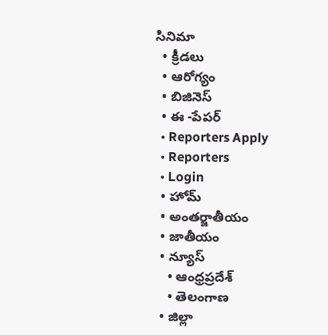సినిమా
  • క్రీడలు
  • ఆరోగ్యం
  • బిజినెస్
  • ఈ -పేపర్
  • Reporters Apply
  • Reporters
  • Login
  • హోమ్
  • అంతర్జాతీయం
  • జాతీయం
  • న్యూస్
    • ఆంధ్రప్రదేశ్
    • తెలంగాణ
  • జిల్లా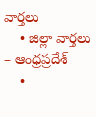వార్తలు
    • జిల్లా వార్తలు – ఆంధ్రప్రదేశ్
    •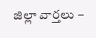జిల్లా వార్తలు –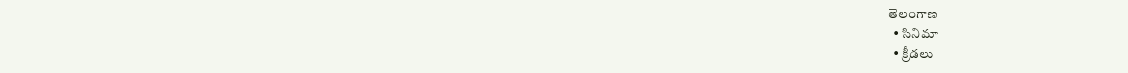తెలంగాణ
  • సినిమా
  • క్రీడలు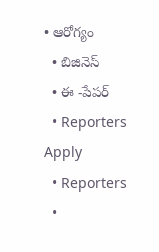• ఆరోగ్యం
  • బిజినెస్
  • ఈ -పేపర్
  • Reporters Apply
  • Reporters
  •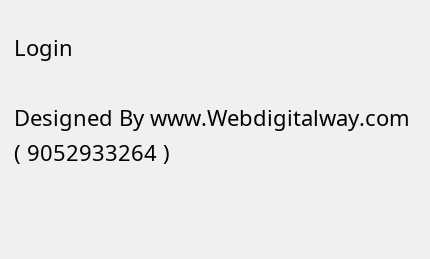Login

Designed By www.Webdigitalway.com
( 9052933264 )